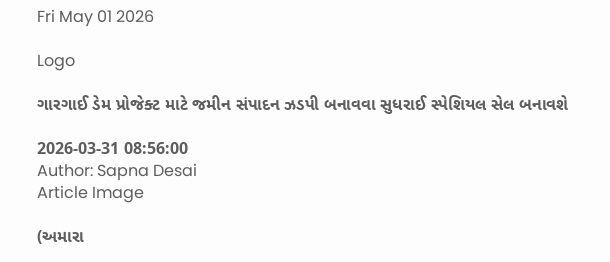Fri May 01 2026

Logo

ગારગાઈ ડેમ પ્રોજેક્ટ માટે જમીન સંપાદન ઝડપી બનાવવા સુધરાઈ સ્પેશિયલ સેલ બનાવશે

2026-03-31 08:56:00
Author: Sapna Desai
Article Image

(અમારા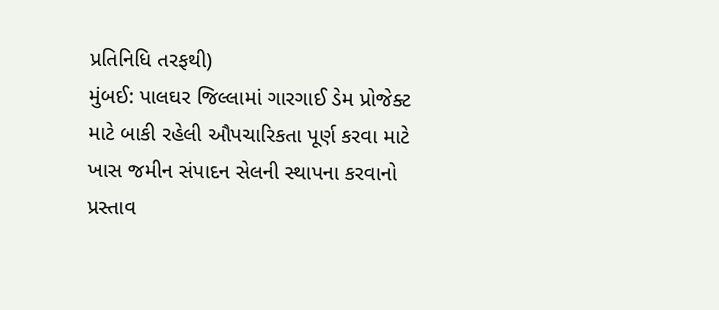પ્રતિનિધિ તરફથી)
મુંબઈ: પાલઘર જિલ્લામાં ગારગાઈ ડેમ પ્રોજેક્ટ માટે બાકી રહેલી ઔપચારિકતા પૂર્ણ કરવા માટે  ખાસ જમીન સંપાદન સેલની સ્થાપના કરવાનો પ્રસ્તાવ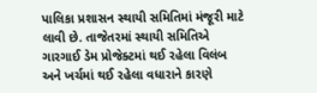પાલિકા પ્રશાસન સ્થાયી સમિતિમાં મંજૂરી માટે લાવી છે. તાજેતરમાં સ્થાયી સમિતિએ ગારગાઈ ડેમ પ્રોજેક્ટમાં થઈ રહેલા વિલંબ અને ખર્ચમાં થઈ રહેલા વધારાને કારણે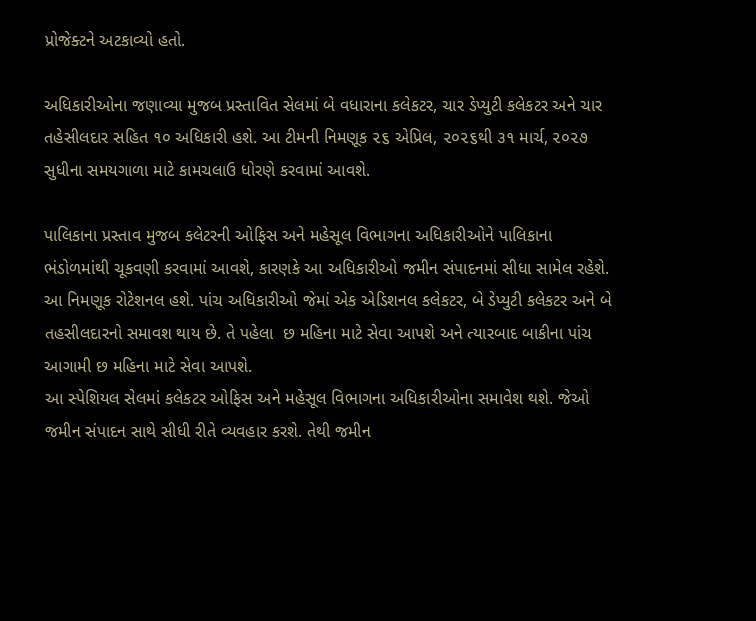પ્રોજેક્ટને અટકાવ્યો હતો.

અધિકારીઓના જણાવ્યા મુજબ પ્રસ્તાવિત સેલમાં બે વધારાના કલેકટર, ચાર ડેપ્યુટી કલેકટર અને ચાર તહેસીલદાર સહિત ૧૦ અધિકારી હશે. આ ટીમની નિમણૂક ૨૬ એપ્રિલ, ૨૦૨૬થી ૩૧ માર્ચ, ૨૦૨૭ સુધીના સમયગાળા માટે કામચલાઉ ધોરણે કરવામાં આવશે.

પાલિકાના પ્રસ્તાવ મુજબ કલેટરની ઓફિસ અને મહેસૂલ વિભાગના અધિકારીઓને પાલિકાના ભંડોળમાંથી ચૂકવણી કરવામાં આવશે, કારણકે આ અધિકારીઓ જમીન સંપાદનમાં સીધા સામેલ રહેશે. આ નિમણૂક રોટેશનલ હશે. પાંચ અધિકારીઓ જેમાં એક એડિશનલ કલેકટર, બે ડેપ્યુટી કલેકટર અને બે તહસીલદારનો સમાવશ થાય છે. તે પહેલા  છ મહિના માટે સેવા આપશે અને ત્યારબાદ બાકીના પાંચ આગામી છ મહિના માટે સેવા આપશે.
આ સ્પેશિયલ સેલમાં કલેકટર ઓફિસ અને મહેસૂલ વિભાગના અધિકારીઓના સમાવેશ થશે. જેઓ જમીન સંપાદન સાથે સીધી રીતે વ્યવહાર કરશે. તેથી જમીન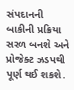સંપદાનની બાકીની પ્રક્રિયા સરળ બનશે અને પ્રોજેક્ટ ઝડપથી પૂર્ણ થઈ શકશે.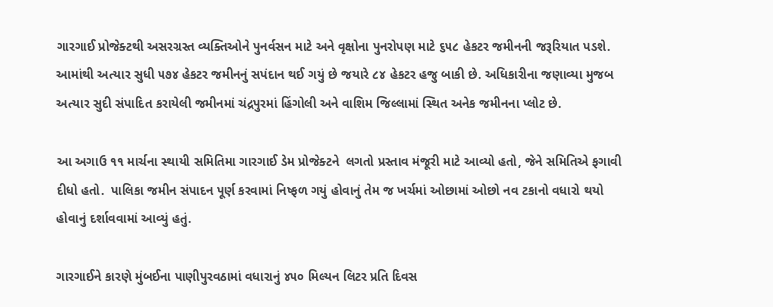ગારગાઈ પ્રોજેક્ટથી અસરગ્રસ્ત વ્યક્તિઓને પુનર્વસન માટે અને વૃક્ષોના પુનરોપણ માટે ૬૫૮ હેકટર જમીનની જરૂરિયાત પડશે. આમાંથી અત્યાર સુધી ૫૭૪ હેકટર જમીનનું સપંદાન થઈ ગયું છે જયારે ૮૪ હેકટર હજુ બાકી છે. અધિકારીના જણાવ્યા મુજબ અત્યાર સુદી સંપાદિત કરાયેલી જમીનમાં ચંદ્રપુરમાં હિંગોલી અને વાશિમ જિલ્લામાં સ્થિત અનેક જમીનના પ્લોટ છે.

આ અગાઉ ૧૧ માર્ચના સ્થાયી સમિતિમા ગારગાઈ ડેમ પ્રોજેક્ટને  લગતો પ્રસ્તાવ મંજૂરી માટે આવ્યો હતો, જેને સમિતિએ ફગાવી દીધો હતો.  પાલિકા જમીન સંપાદન પૂર્ણ કરવામાં નિષ્ફળ ગયું હોવાનું તેમ જ ખર્ચમાં ઓછામાં ઓછો નવ ટકાનો વધારો થયો હોવાનું દર્શાવવામાં આવ્યું હતું.

ગારગાઈને કારણે મુંબઈના પાણીપુરવઠામાં વધારાનું ૪૫૦ મિલ્યન લિટર પ્રતિ દિવસ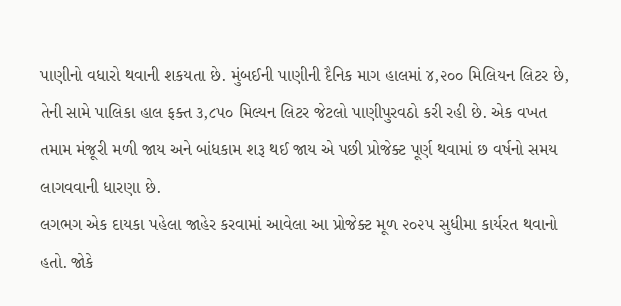પાણીનો વધારો થવાની શકયતા છે. મુંબઈની પાણીની દૈનિક માગ હાલમાં ૪,૨૦૦ મિલિયન લિટર છે, તેની સામે પાલિકા હાલ ફક્ત ૩,૮૫૦ મિલ્યન લિટર જેટલો પાણીપુરવઠો કરી રહી છે. એક વખત તમામ મંજૂરી મળી જાય અને બાંધકામ શરૂ થઈ જાય એ પછી પ્રોજેક્ટ પૂર્ણ થવામાં છ વર્ષનો સમય  લાગવવાની ધારણા છે.
લગભગ એક દાયકા પહેલા જાહેર કરવામાં આવેલા આ પ્રોજેક્ટ મૂળ ૨૦૨૫ સુધીમા કાર્યરત થવાનો હતો. જોકે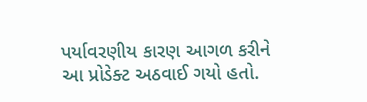પર્યાવરણીય કારણ આગળ કરીને આ પ્રોડેક્ટ અઠવાઈ ગયો હતો.